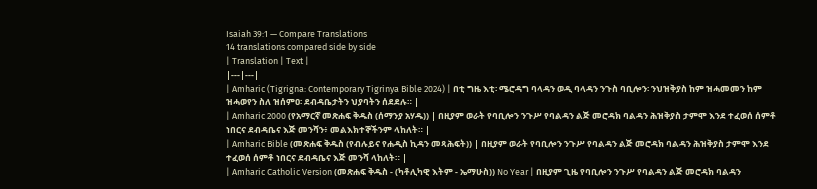Isaiah 39:1 — Compare Translations
14 translations compared side by side
| Translation | Text |
|---|---|
| Amharic (Tigrigna: Contemporary Tigrinya Bible 2024) | በቲ ግዜ እቲ፡ ሜሮዳግ ባላዳን ወዲ ባላዳን ንጉስ ባቢሎን፡ ንህዝቅያስ ከም ዝሓመመን ከም ዝሓወየን ስለ ዝሰምዐ፡ ደብዳቤታትን ህያባትን ሰደደሉ። |
| Amharic 2000 (የአማርኛ መጽሐፍ ቅዱስ (ሰማንያ አሃዱ)) | በዚያም ወራት የባቢሎን ንጉሥ የባልዳን ልጅ መሮዳክ ባልዳን ሕዝቅያስ ታምሞ እንደ ተፈወሰ ሰምቶ ነበርና ደብዳቤና እጅ መንሻን፥ መልእክተኞችንም ላከለት። |
| Amharic Bible (መጽሐፍ ቅዱስ (የብሉይና የሐዲስ ኪዳን መጻሕፍት)) | በዚያም ወራት የባቢሎን ንጉሥ የባልዳን ልጅ መሮዳክ ባልዳን ሕዝቅያስ ታምሞ እንደ ተፈወሰ ሰምቶ ነበርና ደብዳቤና እጅ መንሻ ላከለት። |
| Amharic Catholic Version (መጽሐፍ ቅዱስ - (ካቶሊካዊ እትም - ኤማሁስ)) No Year | በዚያም ጊዜ የባቢሎን ንጉሥ የባልዳን ልጅ መሮዳክ ባልዳን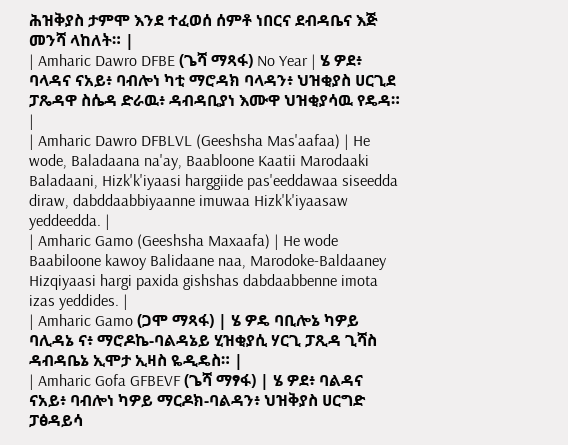ሕዝቅያስ ታምሞ እንደ ተፈወሰ ሰምቶ ነበርና ደብዳቤና እጅ መንሻ ላከለት። |
| Amharic Dawro DFBE (ጌሻ ማጻፋ) No Year | ሄ ዎደ፥ ባላዳና ናአይ፥ ባብሎነ ካቲ ማሮዳክ ባላዳን፥ ህዝቂያስ ሀርጊደ ፓጼዳዋ ስሴዳ ድራዉ፥ ዳብዳቢያነ እሙዋ ህዝቂያሳዉ የዴዳ። |
| Amharic Dawro DFBLVL (Geeshsha Mas'aafaa) | He wode, Baladaana na'ay, Baabloone Kaatii Marodaaki Baladaani, Hizk'k'iyaasi harggiide pas'eeddawaa siseedda diraw, dabddaabbiyaanne imuwaa Hizk'k'iyaasaw yeddeedda. |
| Amharic Gamo (Geeshsha Maxaafa) | He wode Baabiloone kawoy Balidaane naa, Marodoke-Baldaaney Hizqiyaasi hargi paxida gishshas dabdaabbenne imota izas yeddides. |
| Amharic Gamo (ጋሞ ማጻፋ) | ሄ ዎዴ ባቢሎኔ ካዎይ ባሊዳኔ ና፥ ማሮዶኬ-ባልዳኔይ ሂዝቂያሲ ሃርጊ ፓጺዳ ጊሻስ ዳብዳቤኔ ኢሞታ ኢዛስ ዬዲዴስ። |
| Amharic Gofa GFBEVF (ጌሻ ማፃፋ) | ሄ ዎደ፥ ባልዳና ናአይ፥ ባብሎነ ካዎይ ማርዶክ-ባልዳን፥ ህዝቅያስ ሀርግድ ፓፅዳይሳ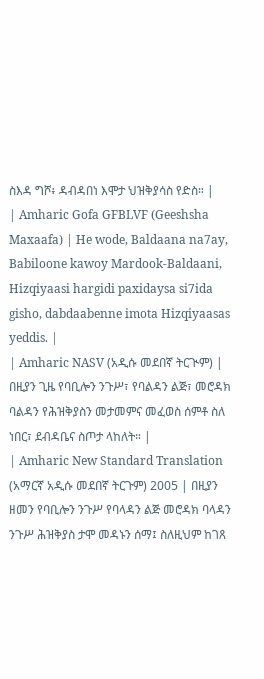ስእዳ ግሾ፥ ዳብዳበነ እሞታ ህዝቅያሳስ የድስ። |
| Amharic Gofa GFBLVF (Geeshsha Maxaafa) | He wode, Baldaana na7ay, Babiloone kawoy Mardook-Baldaani, Hizqiyaasi hargidi paxidaysa si7ida gisho, dabdaabenne imota Hizqiyaasas yeddis. |
| Amharic NASV (አዲሱ መደበኛ ትርጒም) | በዚያን ጊዜ የባቢሎን ንጉሥ፣ የባልዳን ልጅ፣ መሮዳክ ባልዳን የሕዝቅያስን መታመምና መፈወስ ሰምቶ ስለ ነበር፣ ደብዳቤና ስጦታ ላከለት። |
| Amharic New Standard Translation (አማርኛ አዲሱ መደበኛ ትርጉም) 2005 | በዚያን ዘመን የባቢሎን ንጉሥ የባላዳን ልጅ መሮዳክ ባላዳን ንጉሥ ሕዝቅያስ ታሞ መዳኑን ሰማ፤ ስለዚህም ከገጸ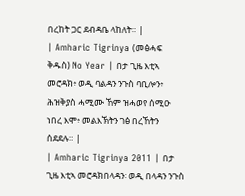በረከት ጋር ደብዳቤ ላከለት። |
| Amharic Tigrinya (መፅሓፍ ቅዱስ) No Year | በታ ጊዜ እቲኣ መሮዳክ፥ ወዲ ባልዳን ንጉስ ባቢሎን፥ ሕዝቅያስ ሓሚሙ ኸም ዝሓወየ ሰሚዑ ነበረ እሞ፥ መልእኽትን ገፅ በረኸትን ሰደደሉ። |
| Amharic Tigrinya 2011 | በታ ጊዜ እቲኣ መሮዳክበላዳን፡ ወዲ በላዳን ንጉስ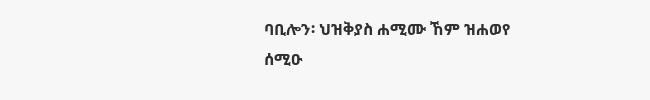ባቢሎን፡ ህዝቅያስ ሐሚሙ ኸም ዝሐወየ ሰሚዑ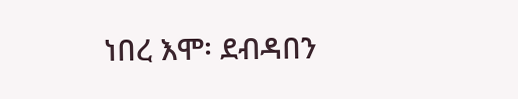ነበረ እሞ፡ ደብዳበን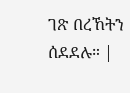ገጽ በረኸትን ሰደደሉ። |